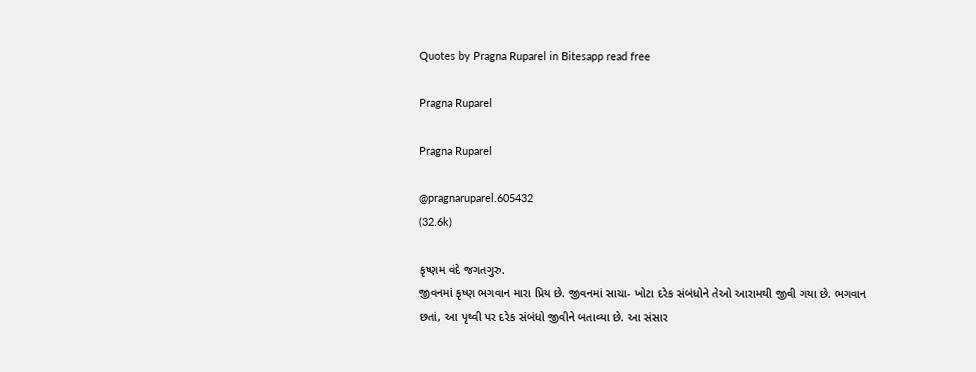Quotes by Pragna Ruparel in Bitesapp read free

Pragna Ruparel

Pragna Ruparel

@pragnaruparel.605432
(32.6k)

કૃષ્ણમ વંદે જગતગુરુ.
જીવનમાં કૃષ્ણ ભગવાન મારા પ્રિય છે. જીવનમાં સાચા- ખોટા દરેક સંબંધોને તેઓ આરામથી જીવી ગયા છે. ભગવાન છતાં, આ પૃથ્વી પર દરેક સંબંધો જીવીને બતાવ્યા છે. આ સંસાર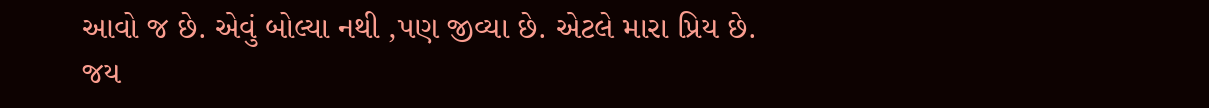આવો જ છે. એવું બોલ્યા નથી ,પણ જીવ્યા છે. એટલે મારા પ્રિય છે.
જય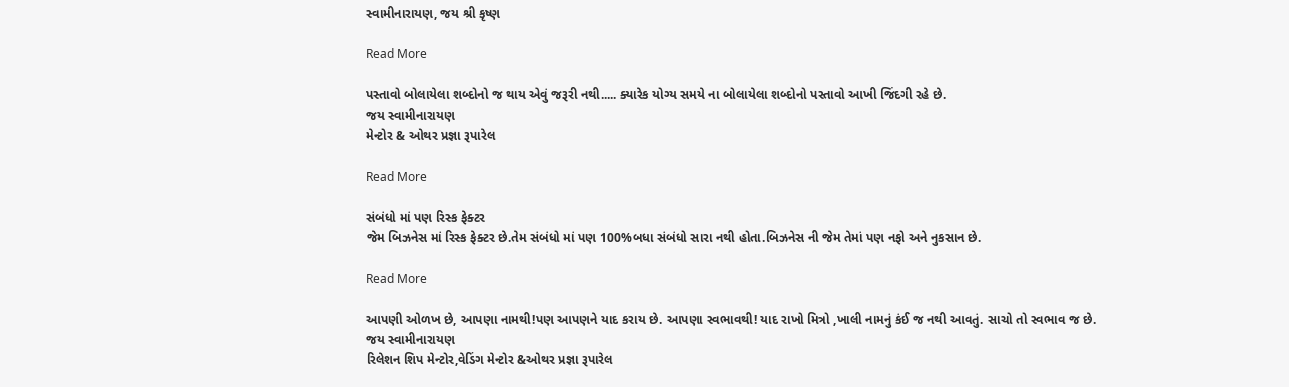સ્વામીનારાયણ, જય શ્રી કૃષ્ણ

Read More

પસ્તાવો બોલાયેલા શબ્દોનો જ થાય એવું જરૂરી નથી..... ક્યારેક યોગ્ય સમયે ના બોલાયેલા શબ્દોનો પસ્તાવો આખી જિંદગી રહે છે.
જય સ્વામીનારાયણ
મેન્ટોર & ઓથર પ્રજ્ઞા રૂપારેલ

Read More

સંબંધો માં પણ રિસ્ક ફેક્ટર
જેમ બિઝનેસ માં રિસ્ક ફેક્ટર છે.તેમ સંબંધો માં પણ 100%બધા સંબંધો સારા નથી હોતા.બિઝનેસ ની જેમ તેમાં પણ નફો અને નુકસાન છે.

Read More

આપણી ઓળખ છે, આપણા નામથી!પણ આપણને યાદ કરાય છે. આપણા સ્વભાવથી! યાદ રાખો મિત્રો ,ખાલી નામનું કંઈ જ નથી આવતું. સાચો તો સ્વભાવ જ છે.
જય સ્વામીનારાયણ
રિલેશન શિપ મેન્ટોર,વેડિંગ મેન્ટોર &ઓથર પ્રજ્ઞા રૂપારેલ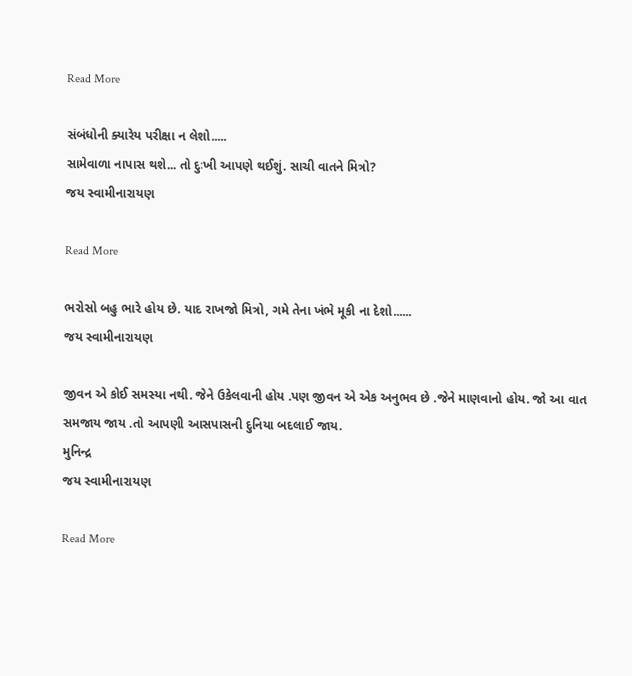Read More

સંબંધોની ક્યારેય પરીક્ષા ન લેશો.....
સામેવાળા નાપાસ થશે... તો દુઃખી આપણે થઈશું. સાચી વાતને મિત્રો?
જય સ્વામીનારાયણ

Read More

ભરોસો બહુ ભારે હોય છે. યાદ રાખજો મિત્રો, ગમે તેના ખંભે મૂકી ના દેશો......
જય સ્વામીનારાયણ

જીવન એ કોઈ સમસ્યા નથી. જેને ઉકેલવાની હોય .પણ જીવન એ એક અનુભવ છે .જેને માણવાનો હોય. જો આ વાત સમજાય જાય .તો આપણી આસપાસની દુનિયા બદલાઈ જાય.
મુનિન્દ્ર
જય સ્વામીનારાયણ

Read More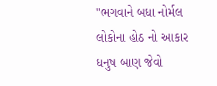"ભગવાને બધા નોર્મલ લોકોના હોઠ નો આકાર ધનુષ બાણ જેવો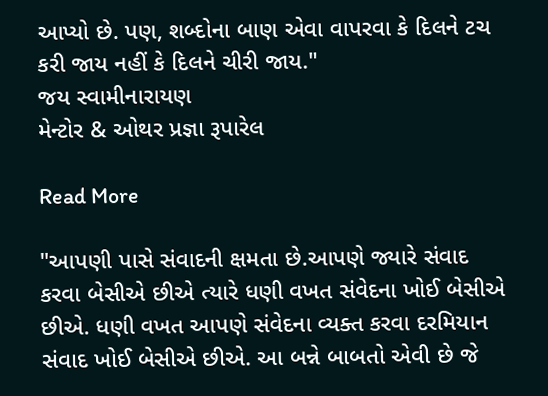આપ્યો છે. પણ, શબ્દોના બાણ એવા વાપરવા કે દિલને ટચ કરી જાય નહીં કે દિલને ચીરી જાય."
જય સ્વામીનારાયણ
મેન્ટોર & ઓથર પ્રજ્ઞા રૂપારેલ

Read More

"આપણી પાસે સંવાદની ક્ષમતા છે.આપણે જ્યારે સંવાદ કરવા બેસીએ છીએ ત્યારે ધણી વખત સંવેદના ખોઈ બેસીએ છીએ. ધણી વખત આપણે સંવેદના વ્યક્ત કરવા દરમિયાન સંવાદ ખોઈ બેસીએ છીએ. આ બન્ને બાબતો એવી છે જે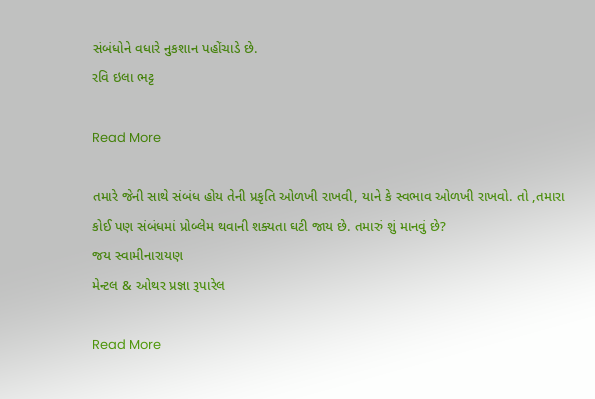સંબંધોને વધારે નુકશાન પહોંચાડે છે.
રવિ ઇલા ભટ્ટ

Read More

તમારે જેની સાથે સંબંધ હોય તેની પ્રકૃતિ ઓળખી રાખવી, યાને કે સ્વભાવ ઓળખી રાખવો. તો ,તમારા કોઈ પણ સંબંધમાં પ્રોબ્લેમ થવાની શક્યતા ઘટી જાય છે. તમારું શું માનવું છે?
જય સ્વામીનારાયણ
મેન્ટલ & ઓથર પ્રજ્ઞા રૂપારેલ

Read More